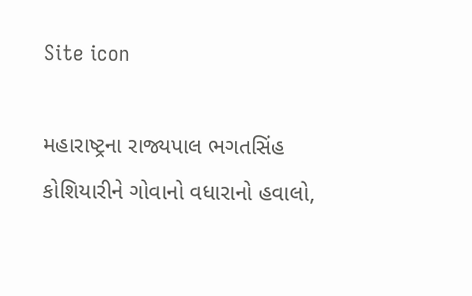Site icon

મહારાષ્ટ્રના રાજ્યપાલ ભગતસિંહ કોશિયારીને ગોવાનો વધારાનો હવાલો,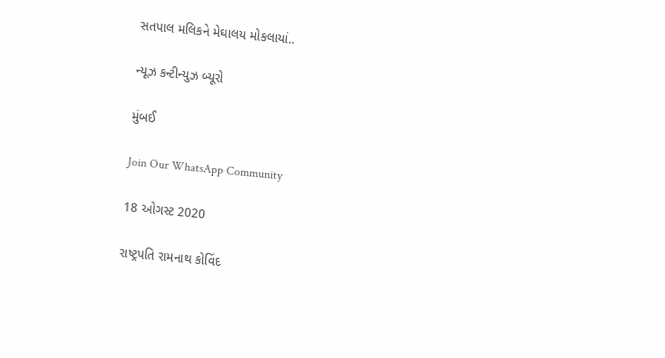સતપાલ મલિકને મેઘાલય મોકલાયાં..

ન્યૂઝ કન્ટીન્યુઝ બ્યૂરો

મુંબઈ

Join Our WhatsApp Community

18 ઓગસ્ટ 2020

રાષ્ટ્રપતિ રામનાથ કોવિંદ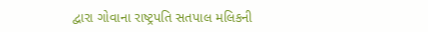દ્વારા ગોવાના રાષ્ટ્રપતિ સતપાલ મલિકની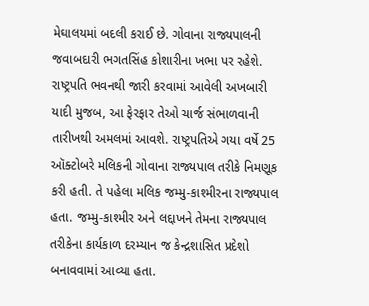મેઘાલયમાં બદલી કરાઈ છે. ગોવાના રાજ્યપાલની જવાબદારી ભગતસિંહ કોશારીના ખભા પર રહેશે. રાષ્ટ્રપતિ ભવનથી જારી કરવામાં આવેલી અખબારી યાદી મુજબ, આ ફેરફાર તેઓ ચાર્જ સંભાળવાની તારીખથી અમલમાં આવશે. રાષ્ટ્રપતિએ ગયા વર્ષે 25 ઑક્ટોબરે મલિકની ગોવાના રાજ્યપાલ તરીકે નિમણૂક કરી હતી. તે પહેલા મલિક જમ્મુ-કાશ્મીરના રાજ્યપાલ હતા. જમ્મુ-કાશ્મીર અને લદ્દાખને તેમના રાજ્યપાલ તરીકેના કાર્યકાળ દરમ્યાન જ કેન્દ્રશાસિત પ્રદેશો બનાવવામાં આવ્યા હતા.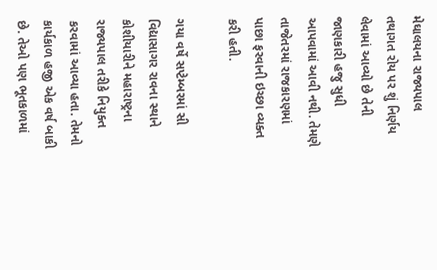મેઘાલયના રાજ્યપાલ તથાગત રોય પર શું નિર્ણય લેવામાં આવ્યો છે તેની જાણકારી હજુ સુધી આપવામાં આવી નથી. તેમણે તાજેતરમાં રાજકારણમાં પાછા ફરવાની ઇચ્છા વ્યક્ત કરી હતી.

ગયા વર્ષે સપ્ટેમ્બરમાં સી વિદ્યાસાગર રાવના સ્થાને કોશીયારીને મહારાષ્ટ્રના રાજ્યપાલ તરીકે નિયુક્ત કરવામાં આવ્યા હતા. તેમનો કાર્યકાળ હજી એક વર્ષ બાકી છે. તેઓ પણ ભૂતકાળમાં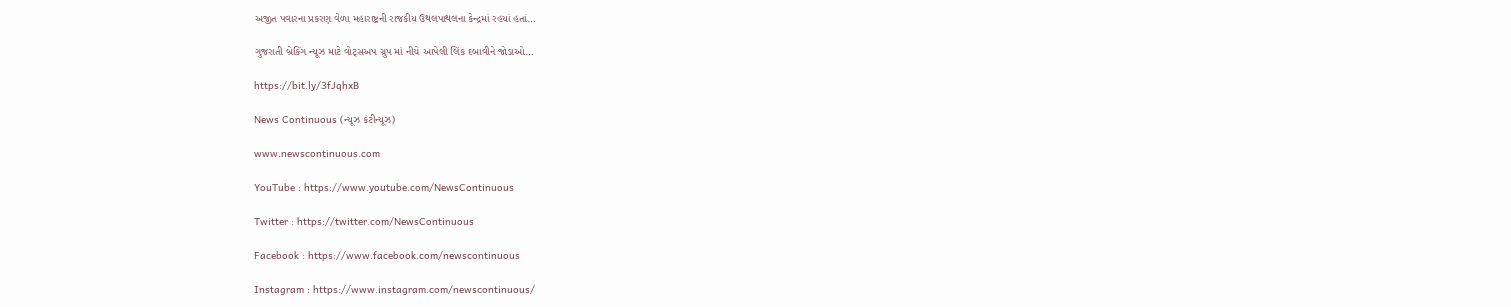અજીત પવારના પ્રકરણ વેળા મહારાષ્ટ્રની રાજકીય ઉથલપાથલના કેન્દ્રમાં રહયાં હતાં…

ગુજરાતી બ્રેકિંગ ન્યૂઝ માટે વોટ્સઅપ ગ્રુપ માં નીચે આપેલી લિંક દબાવીને જોડાઓ…

https://bit.ly/3fJqhxB

News Continuous (ન્યૂઝ કંટીન્યૂઝ)

www.newscontinuous.com

YouTube : https://www.youtube.com/NewsContinuous

Twitter : https://twitter.com/NewsContinuous

Facebook : https://www.facebook.com/newscontinuous

Instagram : https://www.instagram.com/newscontinuous/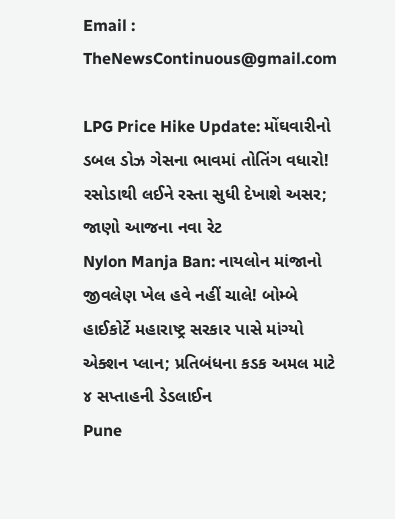Email : TheNewsContinuous@gmail.com

LPG Price Hike Update: મોંઘવારીનો ડબલ ડોઝ ગેસના ભાવમાં તોતિંગ વધારો! રસોડાથી લઈને રસ્તા સુધી દેખાશે અસર; જાણો આજના નવા રેટ
Nylon Manja Ban: નાયલોન માંજાનો જીવલેણ ખેલ હવે નહીં ચાલે! બોમ્બે હાઈકોર્ટે મહારાષ્ટ્ર સરકાર પાસે માંગ્યો એક્શન પ્લાન; પ્રતિબંધના કડક અમલ માટે ૪ સપ્તાહની ડેડલાઈન
Pune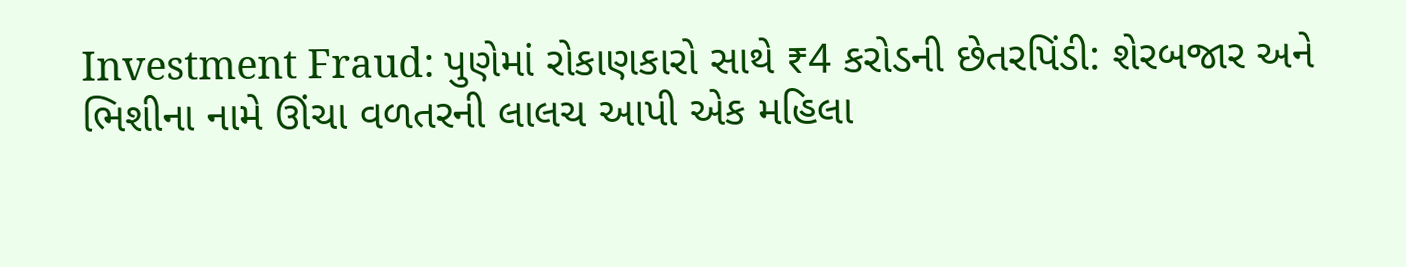Investment Fraud: પુણેમાં રોકાણકારો સાથે ₹4 કરોડની છેતરપિંડી: શેરબજાર અને ભિશીના નામે ઊંચા વળતરની લાલચ આપી એક મહિલા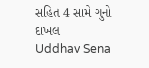સહિત 4 સામે ગુનો દાખલ
Uddhav Sena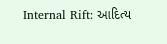Internal Rift: આદિત્ય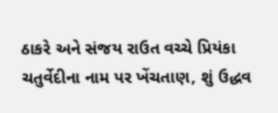ઠાકરે અને સંજય રાઉત વચ્ચે પ્રિયંકા ચતુર્વેદીના નામ પર ખેંચતાણ, શું ઉદ્ધવ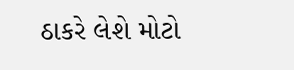ઠાકરે લેશે મોટો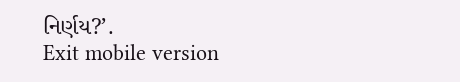નિર્ણય?’.
Exit mobile version